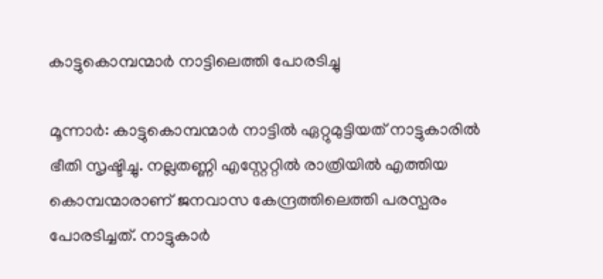കാട്ടുകൊമ്പന്മാർ നാട്ടിലെത്തി പോരടിച്ചു

മൂന്നാർ: കാട്ടുകൊമ്പന്മാർ നാട്ടിൽ ഏറ്റുമുട്ടിയത് നാട്ടുകാരിൽ ഭീതി സൃഷ്ടിച്ചു. നല്ലതണ്ണി എസ്റ്റേറ്റിൽ രാത്രിയിൽ എത്തിയ കൊമ്പന്മാരാണ് ജനവാസ കേന്ദ്രത്തിലെത്തി പരസ്പരം പോരടിച്ചത്. നാട്ടുകാർ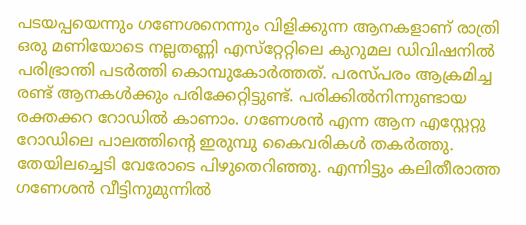പടയപ്പയെന്നും ഗണേശനെന്നും വിളിക്കുന്ന ആനകളാണ് രാത്രി ഒരു മണിയോടെ നല്ലതണ്ണി എസ്‌റ്റേറ്റിലെ കുറുമല ഡിവിഷനില്‍ പരിഭ്രാന്തി പടര്‍ത്തി കൊമ്പുകോര്‍ത്തത്. പരസ്പരം ആക്രമിച്ച രണ്ട് ആനകള്‍ക്കും പരിക്കേറ്റിട്ടുണ്ട്. പരിക്കില്‍നിന്നുണ്ടായ രക്തക്കറ റോഡില്‍ കാണാം. ഗണേശന്‍ എന്ന ആന എസ്റ്റേറ്റു റോഡിലെ പാലത്തിന്‍റെ ഇരുമ്പു കൈവരികള്‍ തകര്‍ത്തു. തേയിലച്ചെടി വേരോടെ പിഴുതെറിഞ്ഞു. എന്നിട്ടും കലിതീരാത്ത ഗണേശന്‍ വീട്ടിനുമുന്നില്‍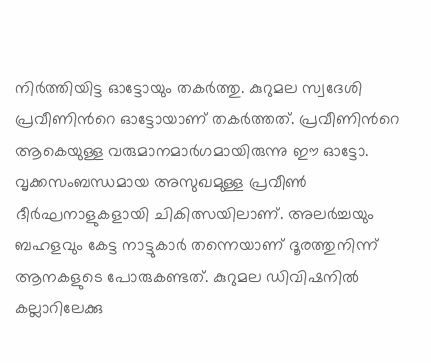നിര്‍ത്തിയിട്ട ഓട്ടോയും തകര്‍ത്തു. കുറുമല സ്വദേശി പ്രവീണിന്‍റെ ഓട്ടോയാണ് തകര്‍ത്തത്. പ്രവീണിന്‍റെ ആകെയുള്ള വരുമാനമാര്‍ഗമായിരുന്നു ഈ ഓട്ടോ. വൃക്കസംബന്ധമായ അസുഖമുള്ള പ്രവീണ്‍ ദീര്‍ഘനാളുകളായി ചികിത്സയിലാണ്. അലര്‍ച്ചയും ബഹളവും കേട്ട നാട്ടുകാര്‍ തന്നെയാണ് ദൂരത്തുനിന്ന് ആനകളുടെ പോരുകണ്ടത്. കുറുമല ഡിവിഷനില്‍ കല്ലാറിലേക്കു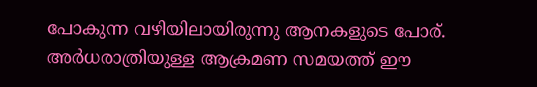പോകുന്ന വഴിയിലായിരുന്നു ആനകളുടെ പോര്. അർധരാത്രിയുള്ള ആക്രമണ സമയത്ത് ഈ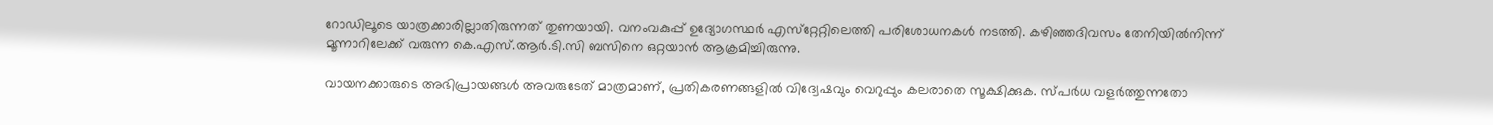റോഡിലൂടെ യാത്രക്കാരില്ലാതിരുന്നത് തുണയായി. വനംവകുപ്പ് ഉദ്യോഗസ്ഥര്‍ എസ്‌റ്റേറ്റിലെത്തി പരിശോധനകള്‍ നടത്തി. കഴിഞ്ഞദിവസം തേനിയില്‍നിന്ന് മൂന്നാറിലേക്ക് വരുന്ന കെ.എസ്.ആര്‍.ടി.സി ബസിനെ ഒറ്റയാന്‍ ആക്രമിച്ചിരുന്നു.

വായനക്കാരുടെ അഭിപ്രായങ്ങള്‍ അവരുടേത് മാത്രമാണ്, പ്രതികരണങ്ങളിൽ വിദ്വേഷവും വെറുപ്പും കലരാതെ സൂക്ഷിക്കുക. സ്പർധ വളർത്തുന്നതോ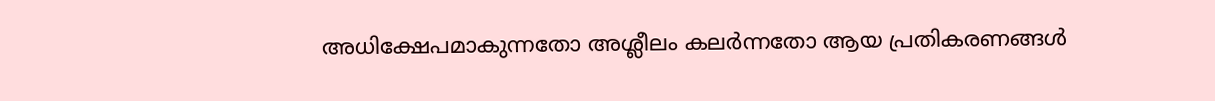അധിക്ഷേപമാകുന്നതോ അശ്ലീലം കലർന്നതോ ആയ പ്രതികരണങ്ങൾ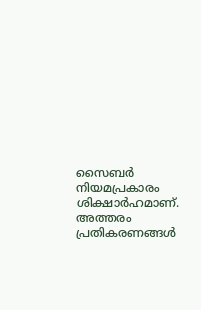സൈബർ നിയമപ്രകാരം ശിക്ഷാർഹമാണ്. അത്തരം പ്രതികരണങ്ങൾ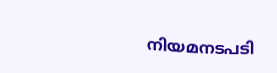നിയമനടപടി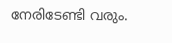നേരിടേണ്ടി വരും.